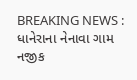BREAKING NEWS : ધાનેરાના નેનાવા ગામ નજીક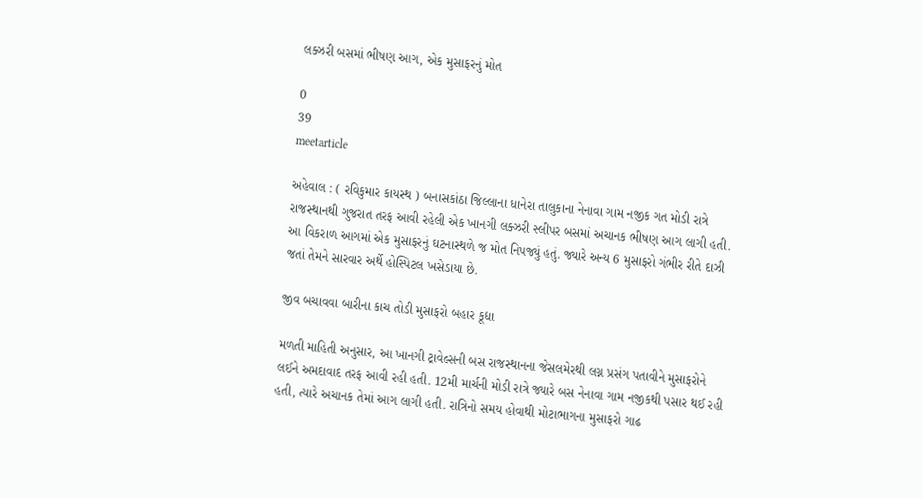લક્ઝરી બસમાં ભીષણ આગ, એક મુસાફરનું મોત

0
39
meetarticle

અહેવાલ : ( રવિકુમાર કાયસ્થ ) બનાસકાંઠા જિલ્લાના ધાનેરા તાલુકાના નેનાવા ગામ નજીક ગત મોડી રાત્રે રાજસ્થાનથી ગુજરાત તરફ આવી રહેલી એક ખાનગી લક્ઝરી સ્લીપર બસમાં અચાનક ભીષણ આગ લાગી હતી. આ વિકરાળ આગમાં એક મુસાફરનું ઘટનાસ્થળે જ મોત નિપજ્યું હતું. જ્યારે અન્ય 6 મુસાફરો ગંભીર રીતે દાઝી જતાં તેમને સારવાર અર્થે હોસ્પિટલ ખસેડાયા છે.

જીવ બચાવવા બારીના કાચ તોડી મુસાફરો બહાર કૂદ્યા

મળતી માહિતી અનુસાર, આ ખાનગી ટ્રાવેલ્સની બસ રાજસ્થાનના જેસલમેરથી લગ્ન પ્રસંગ પતાવીને મુસાફરોને લઈને અમદાવાદ તરફ આવી રહી હતી. 12મી માર્ચની મોડી રાત્રે જ્યારે બસ નેનાવા ગામ નજીકથી પસાર થઈ રહી હતી, ત્યારે અચાનક તેમાં આગ લાગી હતી. રાત્રિનો સમય હોવાથી મોટાભાગના મુસાફરો ગાઢ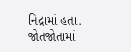નિદ્રામાં હતા. જોતજોતામાં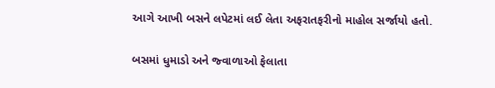આગે આખી બસને લપેટમાં લઈ લેતા અફરાતફરીનો માહોલ સર્જાયો હતો.

બસમાં ધુમાડો અને જ્વાળાઓ ફેલાતા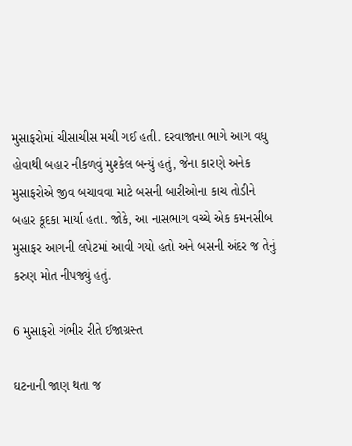મુસાફરોમાં ચીસાચીસ મચી ગઈ હતી. દરવાજાના ભાગે આગ વધુ હોવાથી બહાર નીકળવું મુશ્કેલ બન્યું હતું, જેના કારણે અનેક મુસાફરોએ જીવ બચાવવા માટે બસની બારીઓના કાચ તોડીને બહાર કૂદકા માર્યા હતા. જોકે, આ નાસભાગ વચ્ચે એક કમનસીબ મુસાફર આગની લપેટમાં આવી ગયો હતો અને બસની અંદર જ તેનું કરુણ મોત નીપજ્યું હતું.

6 મુસાફરો ગંભીર રીતે ઈજાગ્રસ્ત

ઘટનાની જાણ થતા જ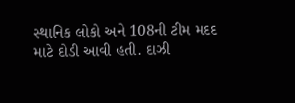સ્થાનિક લોકો અને 108ની ટીમ મદદ માટે દોડી આવી હતી. દાઝી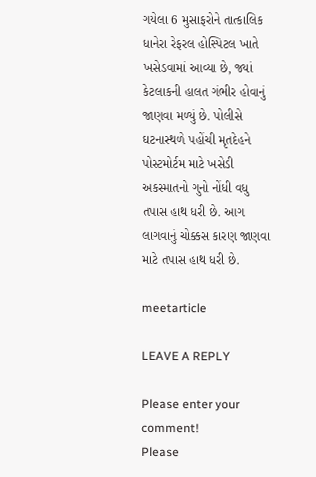ગયેલા 6 મુસાફરોને તાત્કાલિક ધાનેરા રેફરલ હોસ્પિટલ ખાતે ખસેડવામાં આવ્યા છે, જ્યાં કેટલાકની હાલત ગંભીર હોવાનું જાણવા મળ્યું છે. પોલીસે ઘટનાસ્થળે પહોંચી મૃતદેહને પોસ્ટમોર્ટમ માટે ખસેડી અકસ્માતનો ગુનો નોંધી વધુ તપાસ હાથ ધરી છે. આગ લાગવાનું ચોક્કસ કારણ જાણવા માટે તપાસ હાથ ધરી છે.

meetarticle

LEAVE A REPLY

Please enter your comment!
Please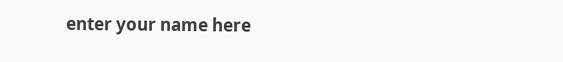enter your name here